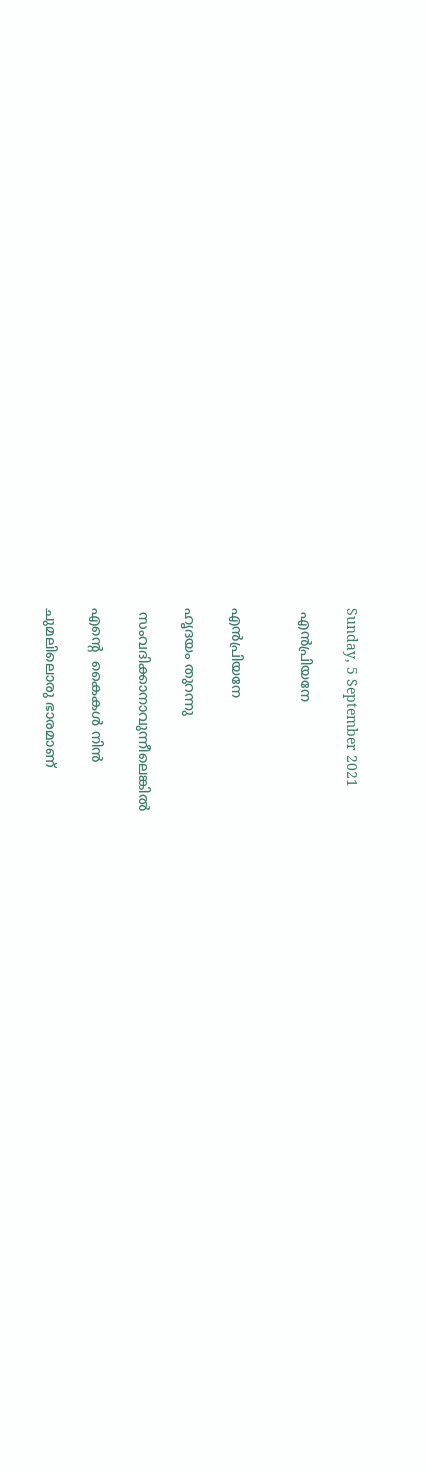Sunday, 5 September 2021

 എൻപ്രിയനേ


എൻപ്രിയനേ

ഹൃദയം തുറന്നു

 സംവദിക്കാനാവുന്നീലെങ്കിൽ

എന്റെ  കൈകൾ നിൻ

ചുമലിലൊരു ഭാരമാണ്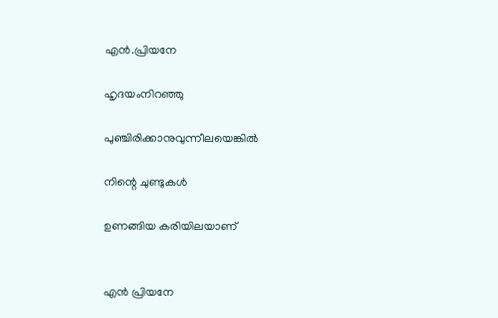എൻ.പ്രിയനേ

ഹൃദയംനിറഞ്ഞു

പുഞ്ചിരിക്കാനുവുന്നീലയെങ്കിൽ

നിന്റെ ചുണ്ടുകൾ

ഉണങ്ങിയ കരിയിലയാണ്


എൻ പ്രിയനേ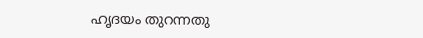ഹൃദയം തുറന്നതു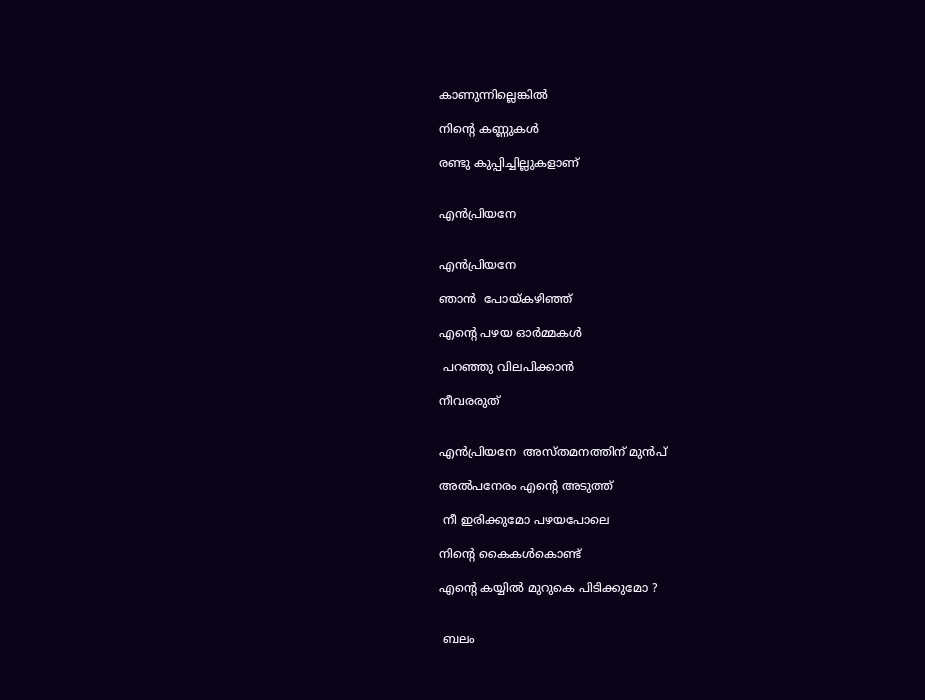കാണുന്നില്ലെങ്കിൽ

നിന്റെ കണ്ണുകൾ

രണ്ടു കുപ്പിച്ചില്ലുകളാണ്


എൻപ്രിയനേ


എൻപ്രിയനേ

ഞാൻ  പോയ്കഴിഞ്ഞ്

എന്റെ പഴയ ഓർമ്മകൾ

 പറഞ്ഞു വിലപിക്കാൻ

നീവരരുത്


എൻപ്രിയനേ  അസ്തമനത്തിന് മുൻപ്

അൽപനേരം എന്റെ അടുത്ത്

 നീ ഇരിക്കുമോ പഴയപോലെ

നിന്റെ കൈകൾകൊണ്ട്

എന്റെ കയ്യിൽ മുറുകെ പിടിക്കുമോ ?


 ബലം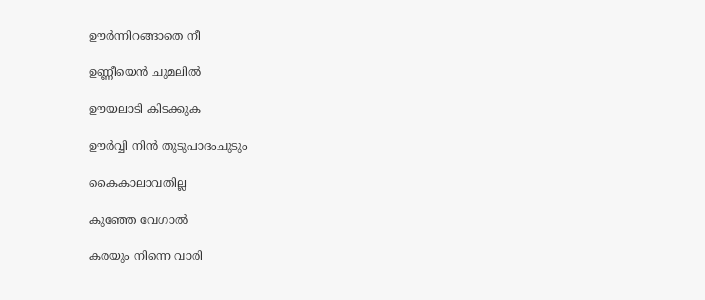ഊർന്നിറങ്ങാതെ നീ

ഉണ്ണീയെൻ ചുമലിൽ

ഊയലാടി കിടക്കുക

ഊർവ്വി നിൻ തുടുപാദംചുടും

കൈകാലാവതില്ല

കുഞ്ഞേ വേഗാൽ

കരയും നിന്നെ വാരി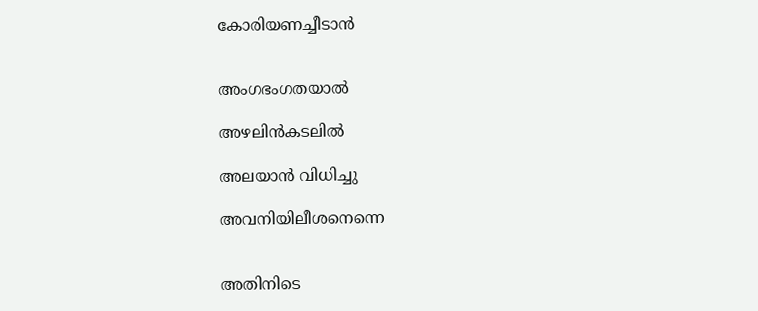കോരിയണച്ചീടാൻ


അംഗഭംഗതയാൽ

അഴലിൻകടലിൽ

അലയാൻ വിധിച്ചു

അവനിയിലീശനെന്നെ


അതിനിടെ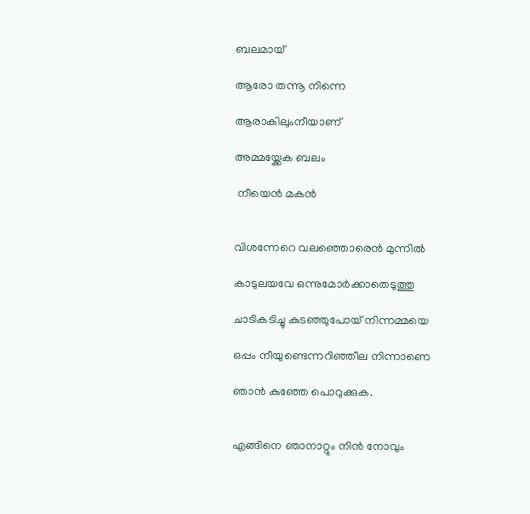ബലമായ്

ആരോ തന്നൂ നിന്നെ

ആരാകിലുംനീയാണ്

അമ്മയ്ക്കേക ബലം

 നീയെൻ മകൻ


വിശന്നേറെ വലഞ്ഞൊരെൻ മുന്നിൽ

കാടുലയവേ ഒന്നുമോർക്കാതെടുത്തു

ചാടികടിച്ചു കുടഞ്ഞുപോയ് നിന്നമ്മയെ

ഒപ്പം നീയുണ്ടെന്നറിഞ്ഞീല നിന്നാണെ

ഞാൻ കുഞ്ഞേ പൊറുക്കുക.


എങ്ങിനെ ഞാനാറ്റും നിൻ നോവും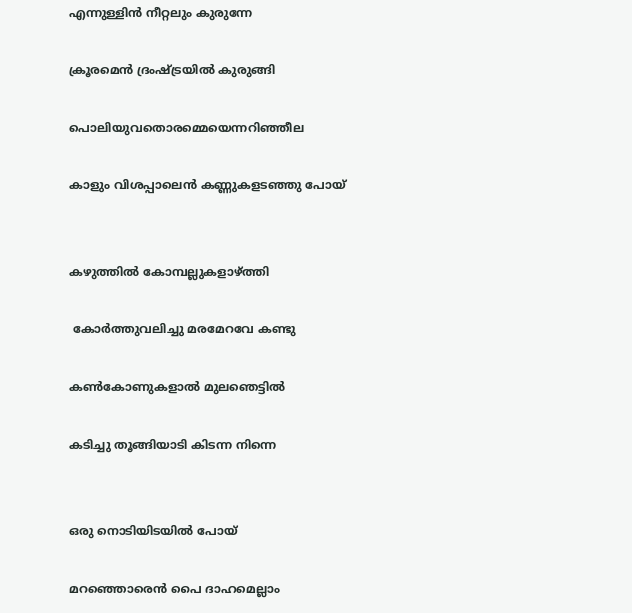എന്നുള്ളിൻ നീറ്റലും കുരുന്നേ

ക്രൂരമെൻ ദ്രംഷ്ട്രയിൽ കുരുങ്ങി

പൊലിയുവതൊരമ്മെയെന്നറിഞ്ഞീല

കാളും വിശപ്പാലെൻ കണ്ണുകളടഞ്ഞു പോയ്


കഴുത്തിൽ കോമ്പല്ലുകളാഴ്ത്തി

 കോർത്തുവലിച്ചു മരമേറവേ കണ്ടു

കൺകോണുകളാൽ മുലഞെട്ടിൽ

കടിച്ചു തൂങ്ങിയാടി കിടന്ന നിന്നെ


ഒരു നൊടിയിടയിൽ പോയ്

മറഞ്ഞൊരെൻ പൈ ദാഹമെല്ലാം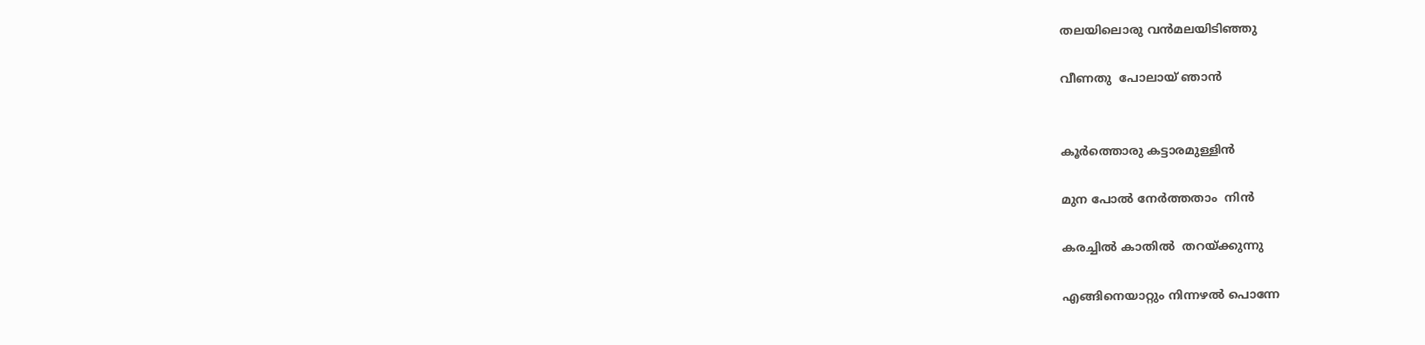തലയിലൊരു വൻമലയിടിഞ്ഞു

വീണതു  പോലായ് ഞാൻ


കൂർത്തൊരു കട്ടാരമുള്ളിൻ

മുന പോൽ നേർത്തതാം  നിൻ

കരച്ചിൽ കാതിൽ  തറയ്ക്കുന്നു

എങ്ങിനെയാറ്റും നിന്നഴൽ പൊന്നേ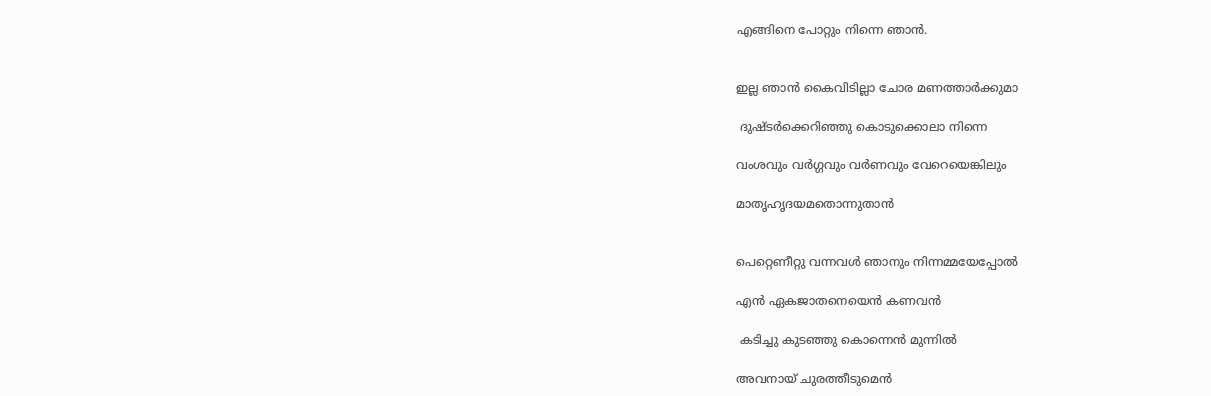എങ്ങിനെ പോറ്റും നിന്നെ ഞാൻ.


ഇല്ല ഞാൻ കൈവിടില്ലാ ചോര മണത്താർക്കുമാ

 ദുഷ്ടർക്കെറിഞ്ഞു കൊടുക്കൊലാ നിന്നെ

വംശവും വർഗ്ഗവും വർണവും വേറെയെങ്കിലും

മാതൃഹൃദയമതൊന്നുതാൻ


പെറ്റെണീറ്റു വന്നവൾ ഞാനും നിന്നമ്മയേപ്പോൽ

എൻ ഏകജാതനെയെൻ കണവൻ

 കടിച്ചു കുടഞ്ഞു കൊന്നെൻ മുന്നിൽ

അവനായ് ചുരത്തീടുമെൻ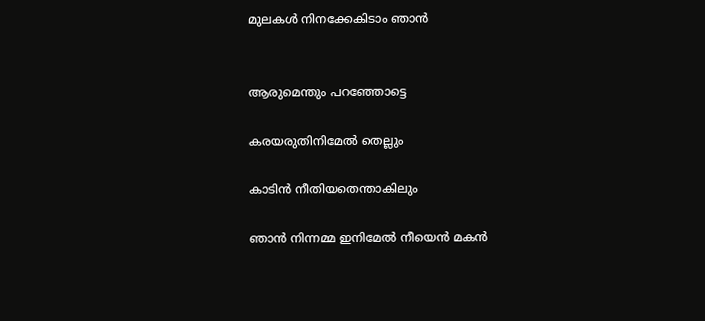മുലകൾ നിനക്കേകിടാം ഞാൻ


ആരുമെന്തും പറഞ്ഞോട്ടെ

കരയരുതിനിമേൽ തെല്ലും

കാടിൻ നീതിയതെന്താകിലും

ഞാൻ നിന്നമ്മ ഇനിമേൽ നീയെൻ മകൻ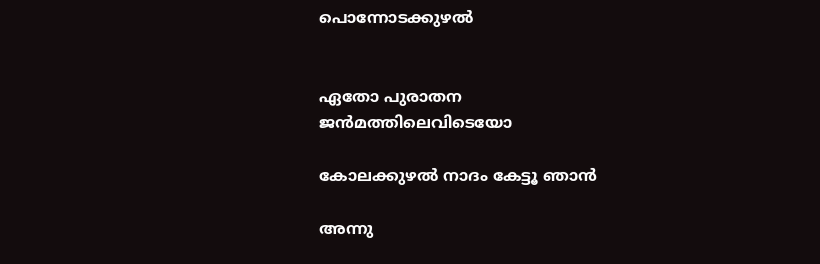പൊന്നോടക്കുഴൽ


ഏതോ പുരാതന ജൻമത്തിലെവിടെയോ

കോലക്കുഴൽ നാദം കേട്ടൂ ഞാൻ

അന്നു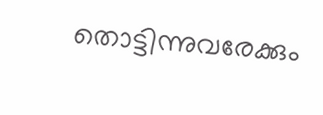തൊട്ടിന്നുവരേക്കും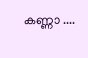കണ്ണാ ....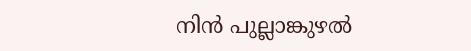നിൻ പുല്ലാങ്കുഴൽ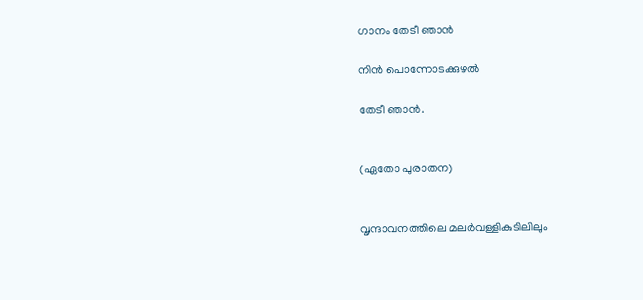ഗാനം തേടീ ഞാൻ

നിൻ പൊന്നോടക്കുഴൽ

തേടീ ഞാൻ.


(ഏതോ പുരാതന)


വൃന്ദാവനത്തിലെ മലർവള്ളികുടിലിലും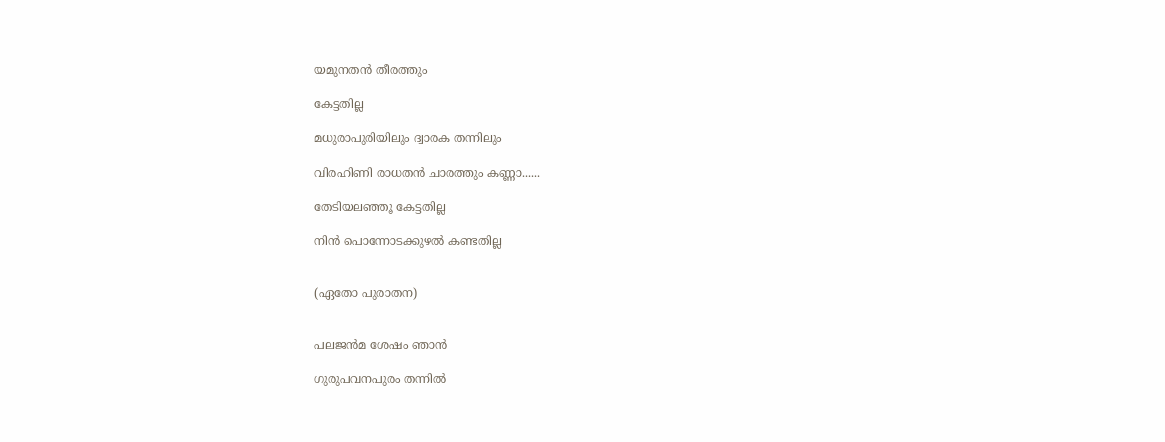യമുനതൻ തീരത്തും

കേട്ടതില്ല

മധുരാപുരിയിലും ദ്വാരക തന്നിലും

വിരഹിണി രാധതൻ ചാരത്തും കണ്ണാ......

തേടിയലഞ്ഞൂ കേട്ടതില്ല

നിൻ പൊന്നോടക്കുഴൽ കണ്ടതില്ല


(ഏതോ പുരാതന)


പലജൻമ ശേഷം ഞാൻ

ഗുരുപവനപുരം തന്നിൽ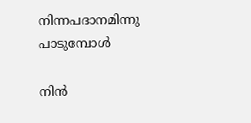നിന്നപദാനമിന്നു പാടുമ്പോൾ

നിൻ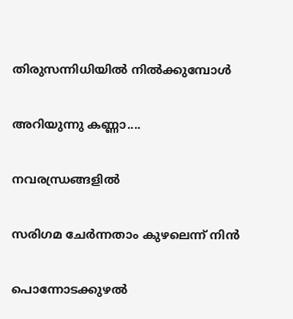തിരുസന്നിധിയിൽ നിൽക്കുമ്പോൾ

അറിയുന്നു കണ്ണാ....

നവരന്ധ്രങ്ങളിൽ

സരിഗമ ചേർന്നതാം കുഴലെന്ന് നിൻ

പൊന്നോടക്കുഴൽ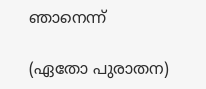ഞാനെന്ന്

(ഏതോ പുരാതന)